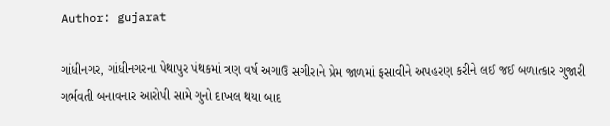Author: gujarat

ગાંધીનગર, ગાંધીનગરના પેથાપુર પંથકમાં ત્રણ વર્ષ અગાઉ સગીરાને પ્રેમ જાળમાં ફસાવીને અપહરણ કરીને લઈ જઈ બળાત્કાર ગુજારી ગર્ભવતી બનાવનાર આરોપી સામે ગુનો દાખલ થયા બાદ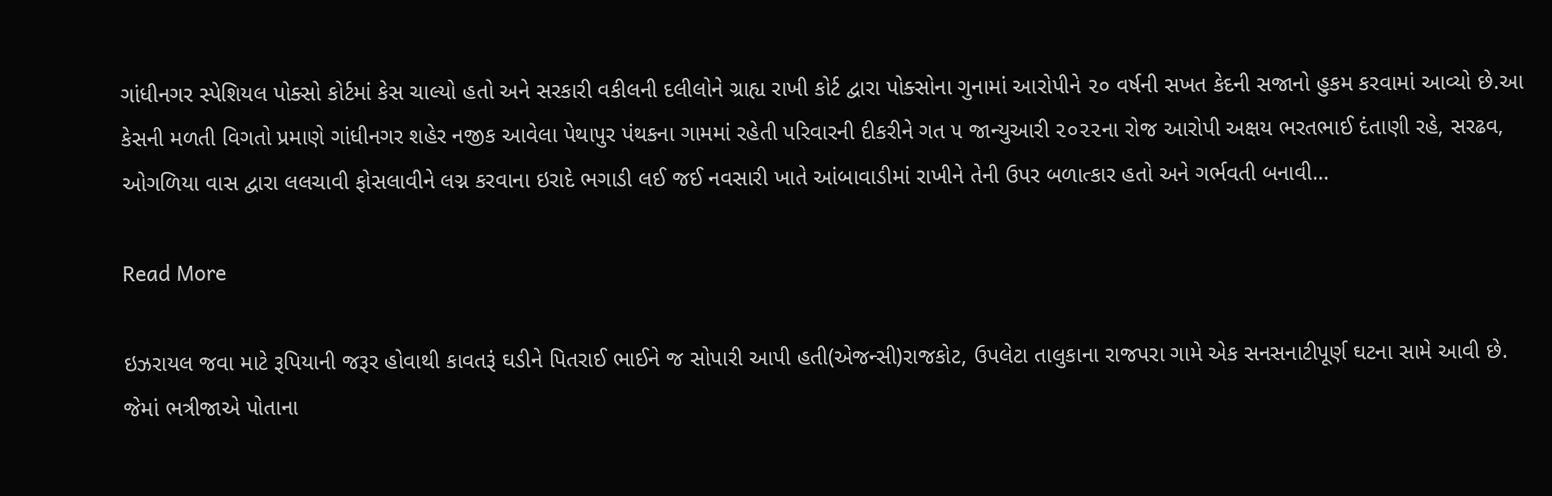ગાંધીનગર સ્પેશિયલ પોક્સો કોર્ટમાં કેસ ચાલ્યો હતો અને સરકારી વકીલની દલીલોને ગ્રાહ્ય રાખી કોર્ટ દ્વારા પોક્સોના ગુનામાં આરોપીને ૨૦ વર્ષની સખત કેદની સજાનો હુકમ કરવામાં આવ્યો છે.આ કેસની મળતી વિગતો પ્રમાણે ગાંધીનગર શહેર નજીક આવેલા પેથાપુર પંથકના ગામમાં રહેતી પરિવારની દીકરીને ગત ૫ જાન્યુઆરી ૨૦૨૨ના રોજ આરોપી અક્ષય ભરતભાઈ દંતાણી રહે, સરઢવ, ઓગળિયા વાસ દ્વારા લલચાવી ફોસલાવીને લગ્ન કરવાના ઇરાદે ભગાડી લઈ જઈ નવસારી ખાતે આંબાવાડીમાં રાખીને તેની ઉપર બળાત્કાર હતો અને ગર્ભવતી બનાવી…

Read More

ઇઝરાયલ જવા માટે રૂપિયાની જરૂર હોવાથી કાવતરૂં ઘડીને પિતરાઈ ભાઈને જ સોપારી આપી હતી(એજન્સી)રાજકોટ, ઉપલેટા તાલુકાના રાજપરા ગામે એક સનસનાટીપૂર્ણ ઘટના સામે આવી છે. જેમાં ભત્રીજાએ પોતાના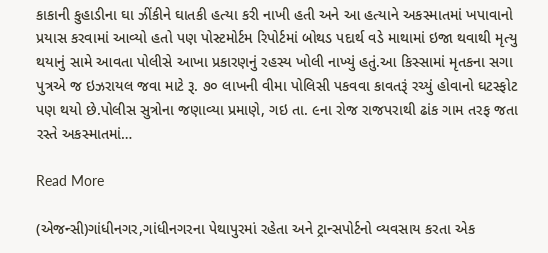કાકાની કુહાડીના ઘા ઝીંકીને ઘાતકી હત્યા કરી નાખી હતી અને આ હત્યાને અકસ્માતમાં ખપાવાનો પ્રયાસ કરવામાં આવ્યો હતો પણ પોસ્ટમોર્ટમ રિપોર્ટમાં બોથડ પદાર્થ વડે માથામાં ઇજા થવાથી મૃત્યુ થયાનું સામે આવતા પોલીસે આખા પ્રકારણનું રહસ્ય ખોલી નાખ્યું હતું.આ કિસ્સામાં મૃતકના સગા પુત્રએ જ ઇઝરાયલ જવા માટે રૂ. ૭૦ લાખની વીમા પોલિસી પકવવા કાવતરૂં રચ્યું હોવાનો ઘટસ્ફોટ પણ થયો છે.પોલીસ સુત્રોના જણાવ્યા પ્રમાણે, ગઇ તા. ૯ના રોજ રાજપરાથી ઢાંક ગામ તરફ જતા રસ્તે અકસ્માતમાં…

Read More

(એજન્સી)ગાંધીનગર,ગાંધીનગરના પેથાપુરમાં રહેતા અને ટ્રાન્સપોર્ટનો વ્યવસાય કરતા એક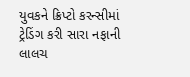યુવકને ક્રિપ્ટો કરન્સીમાં ટ્રેડિંગ કરી સારા નફાની લાલચ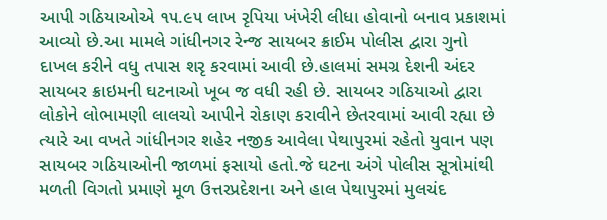આપી ગઠિયાઓએ ૧૫.૯૫ લાખ રૃપિયા ખંખેરી લીધા હોવાનો બનાવ પ્રકાશમાં આવ્યો છે.આ મામલે ગાંધીનગર રેન્જ સાયબર ક્રાઈમ પોલીસ દ્વારા ગુનો દાખલ કરીને વધુ તપાસ શરૃ કરવામાં આવી છે.હાલમાં સમગ્ર દેશની અંદર સાયબર ક્રાઇમની ઘટનાઓ ખૂબ જ વધી રહી છે. સાયબર ગઠિયાઓ દ્વારા લોકોને લોભામણી લાલચો આપીને રોકાણ કરાવીને છેતરવામાં આવી રહ્યા છે ત્યારે આ વખતે ગાંધીનગર શહેર નજીક આવેલા પેથાપુરમાં રહેતો યુવાન પણ સાયબર ગઠિયાઓની જાળમાં ફસાયો હતો.જે ઘટના અંગે પોલીસ સૂત્રોમાંથી મળતી વિગતો પ્રમાણે મૂળ ઉત્તરપ્રદેશના અને હાલ પેથાપુરમાં મુલચંદ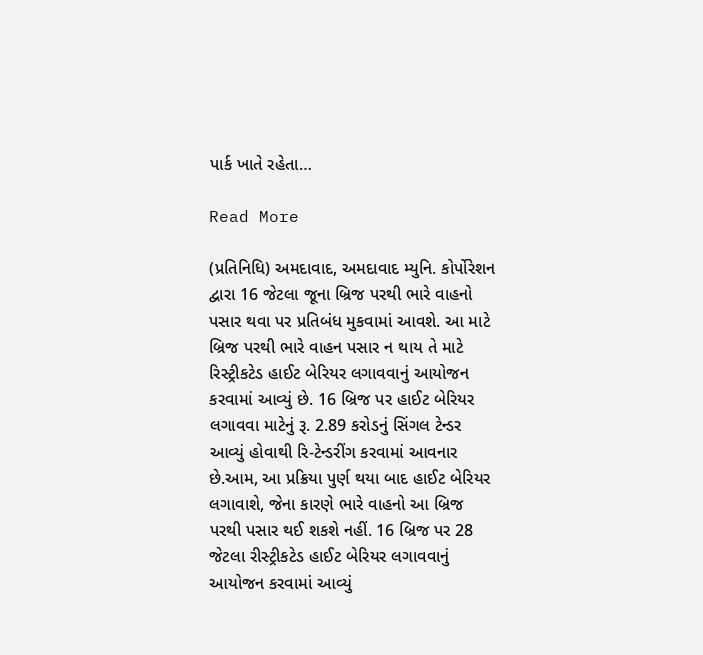પાર્ક ખાતે રહેતા…

Read More

(પ્રતિનિધિ) અમદાવાદ, અમદાવાદ મ્યુનિ. કોર્પોરેશન દ્વારા 16 જેટલા જૂના બ્રિજ પરથી ભારે વાહનો પસાર થવા પર પ્રતિબંધ મુકવામાં આવશે. આ માટે બ્રિજ પરથી ભારે વાહન પસાર ન થાય તે માટે રિસ્ટ્રીકટેડ હાઈટ બેરિયર લગાવવાનું આયોજન કરવામાં આવ્યું છે. 16 બ્રિજ પર હાઈટ બેરિયર લગાવવા માટેનું રૂ. 2.89 કરોડનું સિંગલ ટેન્ડર આવ્યું હોવાથી રિ-ટેન્ડરીંગ કરવામાં આવનાર છે.આમ, આ પ્રક્રિયા પુર્ણ થયા બાદ હાઈટ બેરિયર લગાવાશે, જેના કારણે ભારે વાહનો આ બ્રિજ પરથી પસાર થઈ શકશે નહીં. 16 બ્રિજ પર 28 જેટલા રીસ્ટ્રીકટેડ હાઈટ બેરિયર લગાવવાનું આયોજન કરવામાં આવ્યું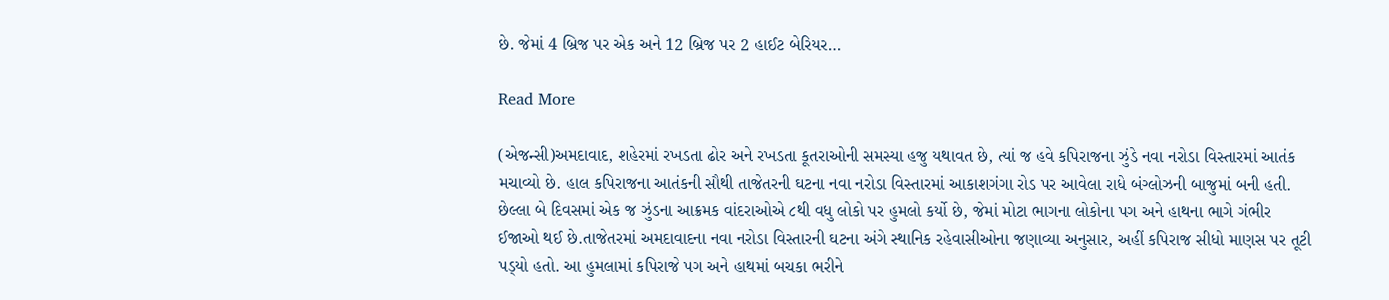છે. જેમાં 4 બ્રિજ પર એક અને 12 બ્રિજ પર 2 હાઈટ બેરિયર…

Read More

(એજન્સી)અમદાવાદ, શહેરમાં રખડતા ઢોર અને રખડતા કૂતરાઓની સમસ્યા હજુ યથાવત છે, ત્યાં જ હવે કપિરાજના ઝુંડે નવા નરોડા વિસ્તારમાં આતંક મચાવ્યો છે. હાલ કપિરાજના આતંકની સૌથી તાજેતરની ઘટના નવા નરોડા વિસ્તારમાં આકાશગંગા રોડ પર આવેલા રાધે બંગ્લોઝની બાજુમાં બની હતી. છેલ્લા બે દિવસમાં એક જ ઝુંડના આક્રમક વાંદરાઓએ ૮થી વધુ લોકો પર હુમલો કર્યો છે, જેમાં મોટા ભાગના લોકોના પગ અને હાથના ભાગે ગંભીર ઈજાઓ થઈ છે.તાજેતરમાં અમદાવાદના નવા નરોડા વિસ્તારની ઘટના અંગે સ્થાનિક રહેવાસીઓના જણાવ્યા અનુસાર, અહીં કપિરાજ સીધો માણસ પર તૂટી પડ્‌યો હતો. આ હુમલામાં કપિરાજે પગ અને હાથમાં બચકા ભરીને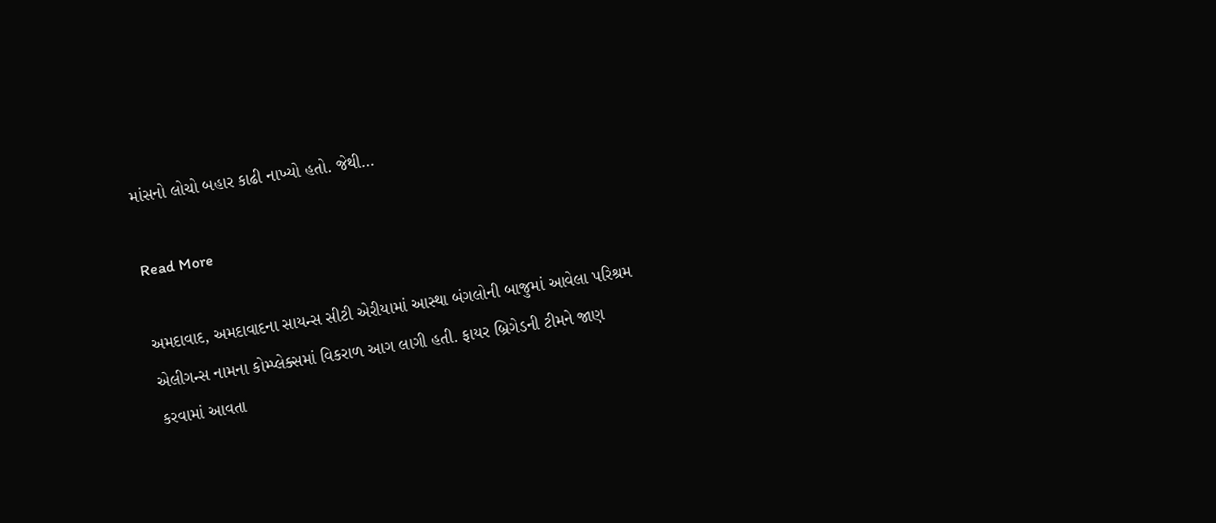માંસનો લોચો બહાર કાઢી નાખ્યો હતો. જેથી…

Read More

અમદાવાદ, અમદાવાદના સાયન્સ સીટી એરીયામાં આસ્થા બંગલોની બાજુમાં આવેલા પરિશ્રમ એલીગન્સ નામના કોમ્પ્લેક્સમાં વિકરાળ આગ લાગી હતી. ફાયર બ્રિગેડની ટીમને જાણ કરવામાં આવતા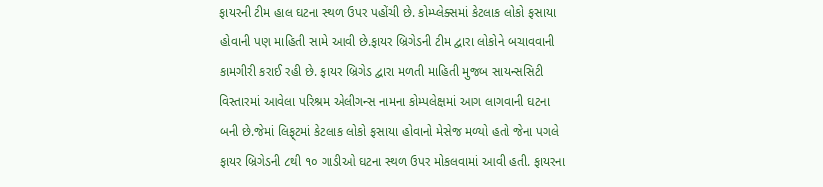ફાયરની ટીમ હાલ ઘટના સ્થળ ઉપર પહોંચી છે. કોમ્પ્લેક્સમાં કેટલાક લોકો ફસાયા હોવાની પણ માહિતી સામે આવી છે.ફાયર બ્રિગેડની ટીમ દ્વારા લોકોને બચાવવાની કામગીરી કરાઈ રહી છે. ફાયર બ્રિગેડ દ્વારા મળતી માહિતી મુજબ સાયન્સસિટી વિસ્તારમાં આવેલા પરિશ્રમ એલીગન્સ નામના કોમ્પલેક્ષમાં આગ લાગવાની ઘટના બની છે.જેમાં લિફ્‌ટમાં કેટલાક લોકો ફસાયા હોવાનો મેસેજ મળ્યો હતો જેના પગલે ફાયર બ્રિગેડની ૮થી ૧૦ ગાડીઓ ઘટના સ્થળ ઉપર મોકલવામાં આવી હતી. ફાયરના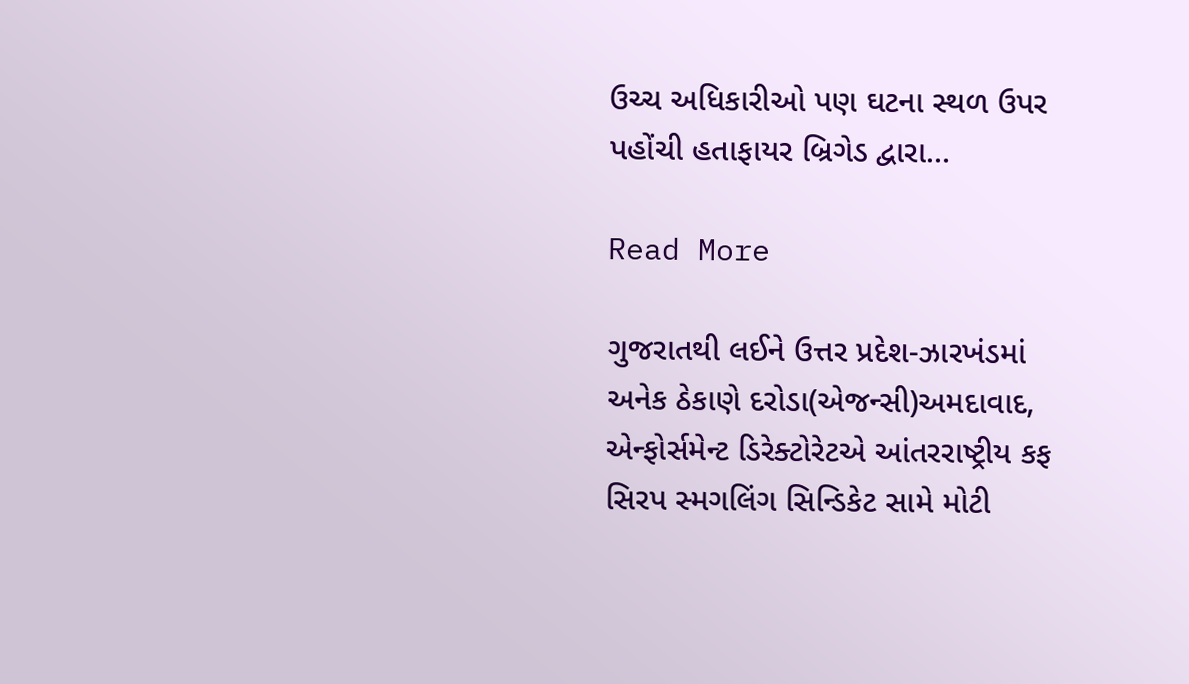ઉચ્ચ અધિકારીઓ પણ ઘટના સ્થળ ઉપર પહોંચી હતાફાયર બ્રિગેડ દ્વારા…

Read More

ગુજરાતથી લઈને ઉત્તર પ્રદેશ-ઝારખંડમાં અનેક ઠેકાણે દરોડા(એજન્સી)અમદાવાદ, એન્ફોર્સમેન્ટ ડિરેક્ટોરેટએ આંતરરાષ્ટ્રીય કફ સિરપ સ્મગલિંગ સિન્ડિકેટ સામે મોટી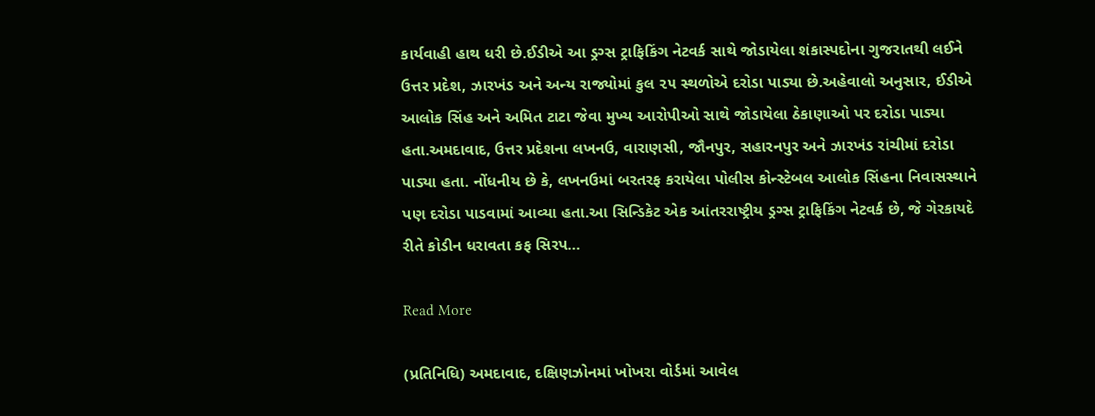કાર્યવાહી હાથ ધરી છે.ઈડીએ આ ડ્રગ્સ ટ્રાફિકિંગ નેટવર્ક સાથે જોડાયેલા શંકાસ્પદોના ગુજરાતથી લઈને ઉત્તર પ્રદેશ, ઝારખંડ અને અન્ય રાજ્યોમાં કુલ ૨૫ સ્થળોએ દરોડા પાડ્યા છે.અહેવાલો અનુસાર, ઈડીએ આલોક સિંહ અને અમિત ટાટા જેવા મુખ્ય આરોપીઓ સાથે જોડાયેલા ઠેકાણાઓ પર દરોડા પાડ્યા હતા.અમદાવાદ, ઉત્તર પ્રદેશના લખનઉ, વારાણસી, જૌનપુર, સહારનપુર અને ઝારખંડ રાંચીમાં દરોડા પાડ્યા હતા. નોંધનીય છે કે, લખનઉમાં બરતરફ કરાયેલા પોલીસ કોન્સ્ટેબલ આલોક સિંહના નિવાસસ્થાને પણ દરોડા પાડવામાં આવ્યા હતા.આ સિન્ડિકેટ એક આંતરરાષ્ટ્રીય ડ્રગ્સ ટ્રાફિકિંગ નેટવર્ક છે, જે ગેરકાયદે રીતે કોડીન ધરાવતા કફ સિરપ…

Read More

(પ્રતિનિધિ) અમદાવાદ, દક્ષિણઝોનમાં ખોખરા વોર્ડમાં આવેલ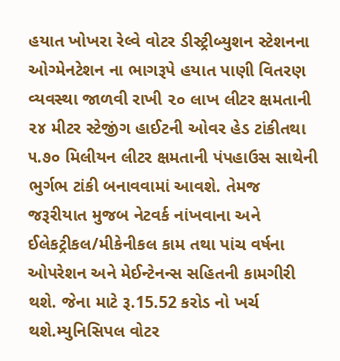હયાત ખોખરા રેલ્વે વોટર ડીસ્ટ્રીબ્યુશન સ્ટેશનના ઓગ્મેનટેશન ના ભાગરૂપે હયાત પાણી વિતરણ વ્યવસ્થા જાળવી રાખી ૨૦ લાખ લીટર ક્ષમતાની ૨૪ મીટર સ્ટેજીંગ હાઈટની ઓવર હેડ ટાંકીતથા ૫.૭૦ મિલીયન લીટર ક્ષમતાની પંપહાઉસ સાથેની ભુર્ગભ ટાંકી બનાવવામાં આવશે. તેમજ જરૂરીયાત મુજબ નેટવર્ક નાંખવાના અને ઈલેકટ્રીકલ/મીકેનીકલ કામ તથા પાંચ વર્ષના ઓપરેશન અને મેઈન્ટેનન્સ સહિતની કામગીરી થશે. જેના માટે રૂ.15.52 કરોડ નો ખર્ચ થશે.મ્યુનિસિપલ વોટર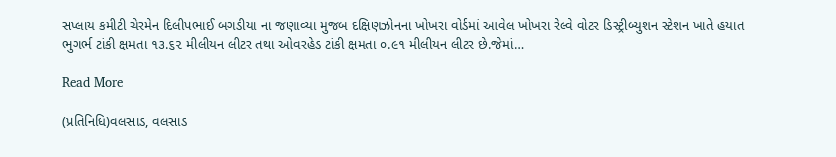સપ્લાય કમીટી ચેરમેન દિલીપભાઈ બગડીયા ના જણાવ્યા મુજબ દક્ષિણઝોનના ખોખરા વોર્ડમાં આવેલ ખોખરા રેલ્વે વોટર ડિસ્ટ્રીબ્યુશન સ્ટેશન ખાતે હયાત ભુગર્ભ ટાંકી ક્ષમતા ૧૩.૬૨ મીલીયન લીટર તથા ઓવરહેડ ટાંકી ક્ષમતા ૦.૯૧ મીલીયન લીટર છે.જેમાં…

Read More

(પ્રતિનિધિ)વલસાડ, વલસાડ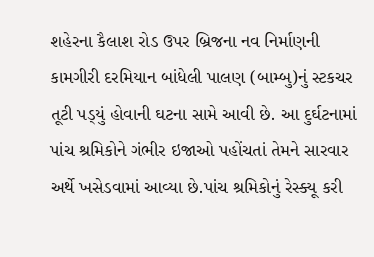શહેરના કૈલાશ રોડ ઉપર બ્રિજના નવ નિર્માણની કામગીરી દરમિયાન બાંધેલી પાલણ (બામ્બુ)નું સ્ટકચર તૂટી પડ્‌યું હોવાની ઘટના સામે આવી છે. આ દુર્ઘટનામાં પાંચ શ્રમિકોને ગંભીર ઇજાઓ પહોંચતાં તેમને સારવાર અર્થે ખસેડવામાં આવ્યા છે.પાંચ શ્રમિકોનું રેસ્ક્યૂ કરી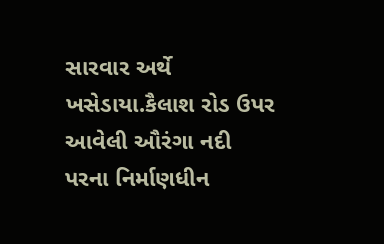સારવાર અર્થે ખસેડાયા.કૈલાશ રોડ ઉપર આવેલી ઔરંગા નદી પરના નિર્માણધીન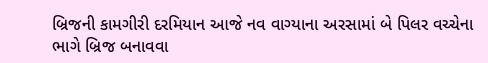બ્રિજની કામગીરી દરમિયાન આજે નવ વાગ્યાના અરસામાં બે પિલર વચ્ચેના ભાગે બ્રિજ બનાવવા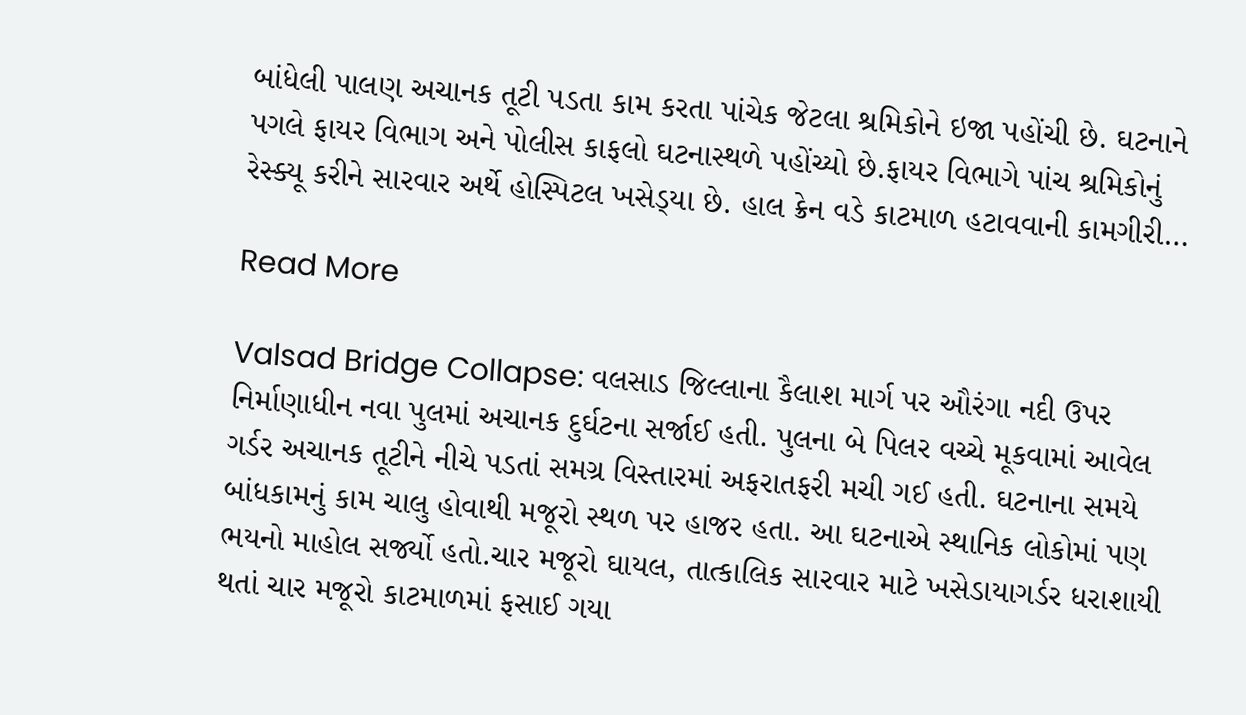બાંધેલી પાલણ અચાનક તૂટી પડતા કામ કરતા પાંચેક જેટલા શ્રમિકોને ઇજા પહોંચી છે. ઘટનાને પગલે ફાયર વિભાગ અને પોલીસ કાફલો ઘટનાસ્થળે પહોંચ્યો છે.ફાયર વિભાગે પાંચ શ્રમિકોનું રેસ્ક્યૂ કરીને સારવાર અર્થે હોસ્પિટલ ખસેડ્‌યા છે. હાલ ક્રેન વડે કાટમાળ હટાવવાની કામગીરી…

Read More

Valsad Bridge Collapse: વલસાડ જિલ્લાના કૈલાશ માર્ગ પર ઔરંગા નદી ઉપર નિર્માણાધીન નવા પુલમાં અચાનક દુર્ઘટના સર્જાઈ હતી. પુલના બે પિલર વચ્ચે મૂકવામાં આવેલ ગર્ડર અચાનક તૂટીને નીચે પડતાં સમગ્ર વિસ્તારમાં અફરાતફરી મચી ગઈ હતી. ઘટનાના સમયે બાંધકામનું કામ ચાલુ હોવાથી મજૂરો સ્થળ પર હાજર હતા. આ ઘટનાએ સ્થાનિક લોકોમાં પણ ભયનો માહોલ સર્જ્યો હતો.ચાર મજૂરો ઘાયલ, તાત્કાલિક સારવાર માટે ખસેડાયાગર્ડર ધરાશાયી થતાં ચાર મજૂરો કાટમાળમાં ફસાઈ ગયા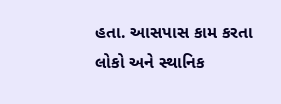હતા. આસપાસ કામ કરતા લોકો અને સ્થાનિક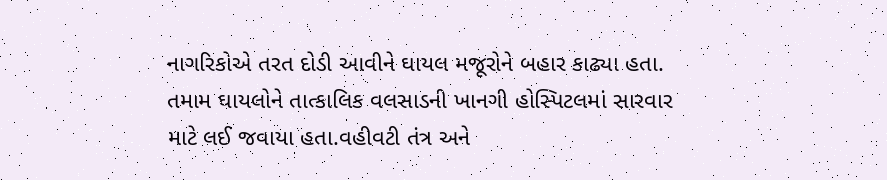નાગરિકોએ તરત દોડી આવીને ઘાયલ મજૂરોને બહાર કાઢ્યા હતા. તમામ ઘાયલોને તાત્કાલિક વલસાડની ખાનગી હોસ્પિટલમાં સારવાર માટે લઈ જવાયા હતા.વહીવટી તંત્ર અને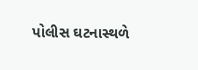પોલીસ ઘટનાસ્થળે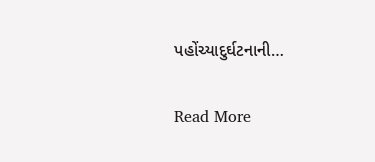પહોંચ્યાદુર્ઘટનાની…

Read More